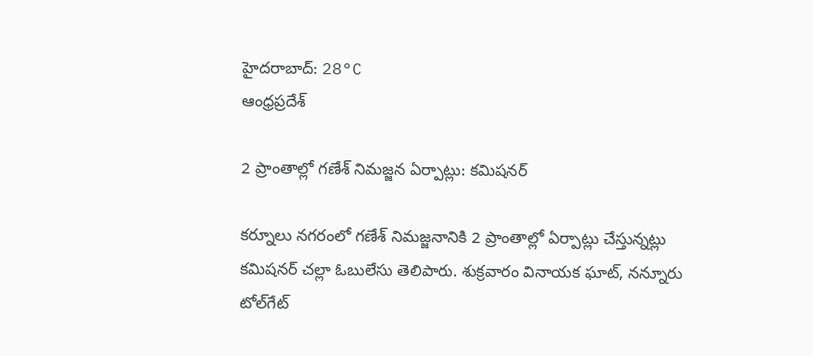హైదరాబాద్: 28°C
ఆంధ్రప్రదేశ్

2 ప్రాంతాల్లో గణేశ్ నిమజ్జన ఏర్పాట్లు: కమిషనర్

కర్నూలు నగరంలో గణేశ్ నిమజ్జనానికి 2 ప్రాంతాల్లో ఏర్పాట్లు చేస్తున్నట్లు కమిషనర్ చల్లా ఓబులేసు తెలిపారు. శుక్రవారం వినాయక ఘాట్, నన్నూరు టోల్‌గేట్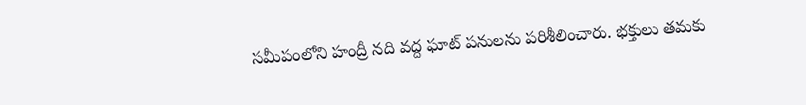సమీపంలోని హంద్రీ నది వద్ద ఘాట్ పనులను పరిశీలించారు. భక్తులు తమకు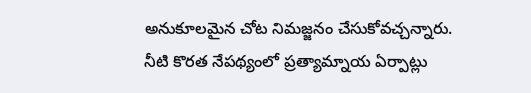అనుకూలమైన చోట నిమజ్జనం చేసుకోవచ్చన్నారు. నీటి కొరత నేపథ్యంలో ప్రత్యామ్నాయ ఏర్పాట్లు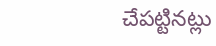చేపట్టినట్లు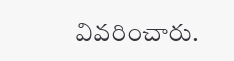వివరించారు.